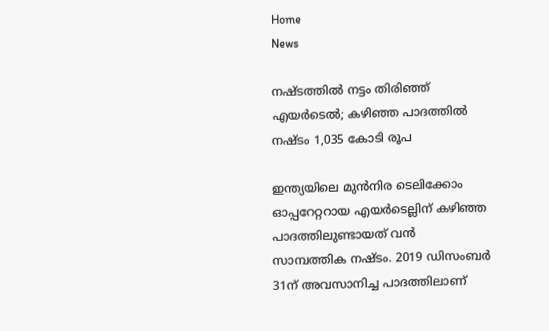Home
News

നഷ്ടത്തിൽ നട്ടം തിരിഞ്ഞ് എയർടെൽ; കഴിഞ്ഞ പാദത്തിൽ നഷ്ടം 1,035 കോടി രൂപ

ഇന്ത്യയിലെ മുൻനിര ടെലിക്കോം ഓപ്പറേറ്ററായ എയർടെല്ലിന് കഴിഞ്ഞ പാദത്തിലുണ്ടായത് വൻ സാമ്പത്തിക നഷ്ടം. 2019 ഡിസംബർ 31ന് അവസാനിച്ച പാദത്തിലാണ്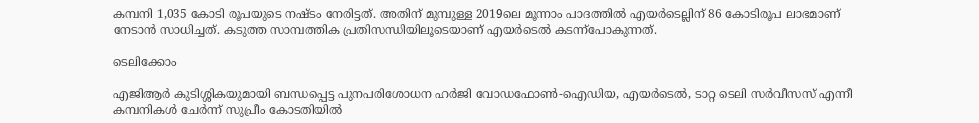കമ്പനി 1,035 കോടി രൂപയുടെ നഷ്ടം നേരിട്ടത്. അതിന് മുമ്പുള്ള 2019ലെ മൂന്നാം പാദത്തിൽ എയർടെല്ലിന് 86 കോടിരൂപ ലാഭമാണ് നേടാൻ സാധിച്ചത്. കടുത്ത സാമ്പത്തിക പ്രതിസന്ധിയിലൂടെയാണ് എയർടെൽ കടന്ന്പോകുന്നത്.

ടെലിക്കോം

എജിആർ കുടിശ്ശികയുമായി ബന്ധപ്പെട്ട പുനപരിശോധന ഹർജി വോഡഫോൺ-ഐഡിയ, എയർടെൽ, ടാറ്റ ടെലി സർവീസസ് എന്നീ കമ്പനികൾ ചേർന്ന് സുപ്രീം കോടതിയിൽ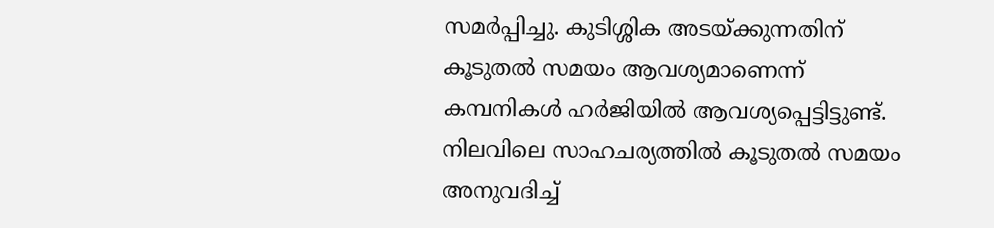സമർപ്പിച്ചു. കുടിശ്ശിക അടയ്ക്കുന്നതിന് കൂടുതൽ സമയം ആവശ്യമാണെന്ന് കമ്പനികൾ ഹർജിയിൽ ആവശ്യപ്പെട്ടിട്ടുണ്ട്. നിലവിലെ സാഹചര്യത്തിൽ കൂടുതൽ സമയം അനുവദിച്ച്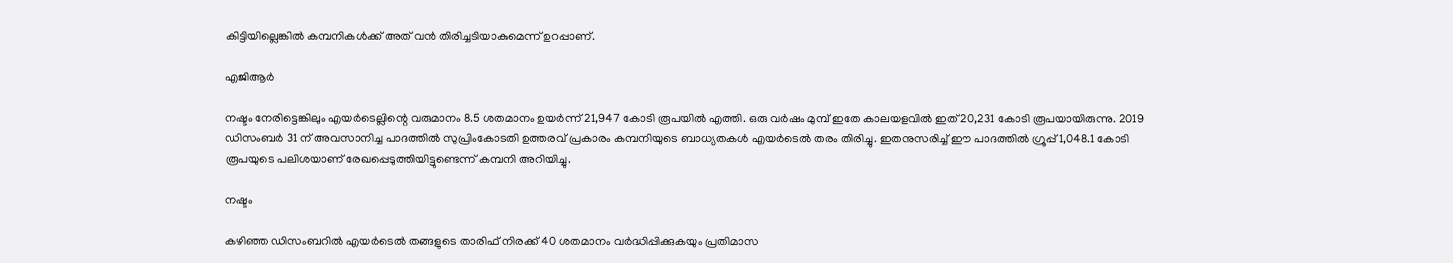കിട്ടിയില്ലെങ്കിൽ കമ്പനികൾക്ക് അത് വൻ തിരിച്ചടിയാകുമെന്ന് ഉറപ്പാണ്.

എജിആർ

നഷ്ടം നേരിട്ടെങ്കിലും എയർടെല്ലിന്റെ വരുമാനം 8.5 ശതമാനം ഉയർന്ന് 21,947 കോടി രൂപയിൽ എത്തി. ഒരു വർഷം മുമ്പ് ഇതേ കാലയളവിൽ ഇത് 20,231 കോടി രൂപയായിരുന്നു. 2019 ഡിസംബർ 31 ന് അവസാനിച്ച പാദത്തിൽ സുപ്രിംകോടതി ഉത്തരവ് പ്രകാരം കമ്പനിയുടെ ബാധ്യതകൾ എയർടെൽ തരം തിരിച്ചു. ഇതനുസരിച്ച് ഈ പാദത്തിൽ ഗ്രൂപ്പ് 1,048.1 കോടി രൂപയുടെ പലിശയാണ് രേഖപ്പെടുത്തിയിട്ടുണ്ടെന്ന് കമ്പനി അറിയിച്ചു.

നഷ്ടം

കഴിഞ്ഞ ഡിസംബറിൽ എയർടെൽ തങ്ങളുടെ താരിഫ് നിരക്ക് 40 ശതമാനം വർദ്ധിപ്പിക്കുകയും പ്രതിമാസ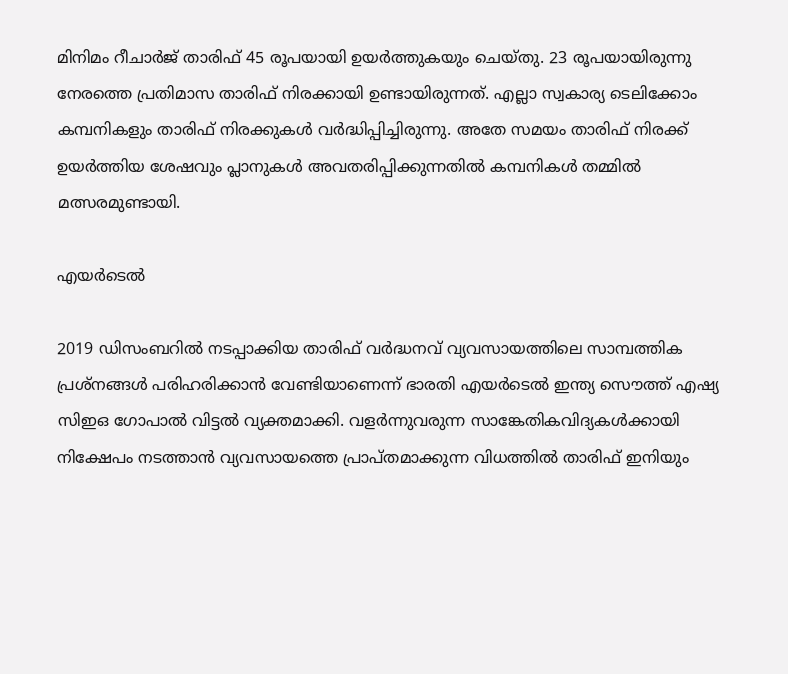മിനിമം റീചാർജ് താരിഫ് 45 രൂപയായി ഉയർത്തുകയും ചെയ്തു. 23 രൂപയായിരുന്നു നേരത്തെ പ്രതിമാസ താരിഫ് നിരക്കായി ഉണ്ടായിരുന്നത്. എല്ലാ സ്വകാര്യ ടെലിക്കോം കമ്പനികളും താരിഫ് നിരക്കുകൾ വർദ്ധിപ്പിച്ചിരുന്നു. അതേ സമയം താരിഫ് നിരക്ക് ഉയർത്തിയ ശേഷവും പ്ലാനുകൾ അവതരിപ്പിക്കുന്നതിൽ കമ്പനികൾ തമ്മിൽ മത്സരമുണ്ടായി.

എയർടെൽ

2019 ഡിസംബറിൽ നടപ്പാക്കിയ താരിഫ് വർദ്ധനവ് വ്യവസായത്തിലെ സാമ്പത്തിക പ്രശ്നങ്ങൾ പരിഹരിക്കാൻ വേണ്ടിയാണെന്ന് ഭാരതി എയർടെൽ ഇന്ത്യ സൌത്ത് എഷ്യ സിഇഒ ഗോപാൽ വിട്ടൽ വ്യക്തമാക്കി. വളർന്നുവരുന്ന സാങ്കേതികവിദ്യകൾക്കായി നിക്ഷേപം നടത്താൻ വ്യവസായത്തെ പ്രാപ്തമാക്കുന്ന വിധത്തിൽ താരിഫ് ഇനിയും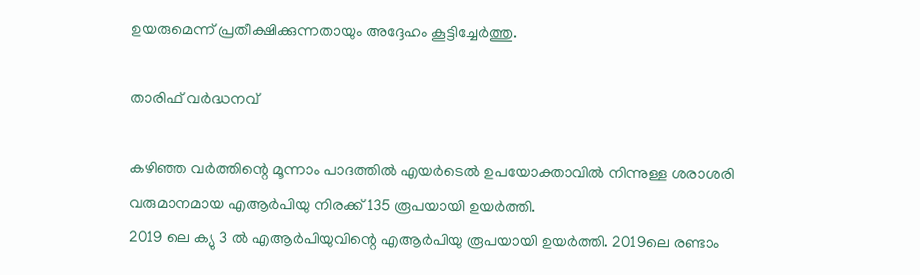ഉയരുമെന്ന് പ്രതീക്ഷിക്കുന്നതായും അദ്ദേഹം കൂട്ടിച്ചേർത്തു.

താരിഫ് വർദ്ധനവ്

കഴിഞ്ഞ വർത്തിന്റെ മൂന്നാം പാദത്തിൽ എയർടെൽ ഉപയോക്താവിൽ നിന്നുള്ള ശരാശരി വരുമാനമായ എആർപിയു നിരക്ക് 135 രൂപയായി ഉയർത്തി.
2019 ലെ ക്യു 3 ൽ എആർ‌പിയുവിന്റെ എആർ‌പിയു രൂപയായി ഉയർത്തി. 2019ലെ രണ്ടാം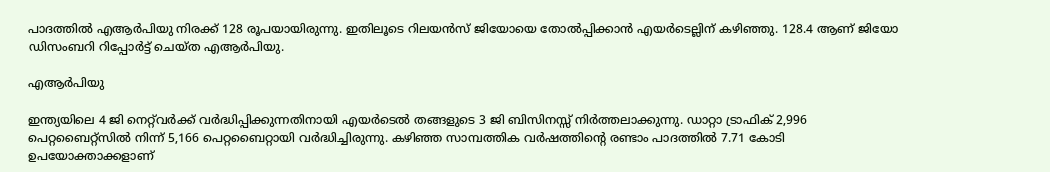പാദത്തിൽ എആർപിയു നിരക്ക് 128 രൂപയായിരുന്നു. ഇതിലൂടെ റിലയൻസ് ജിയോയെ തോൽപ്പിക്കാൻ എയർടെല്ലിന് കഴിഞ്ഞു. 128.4 ആണ് ജിയോ ഡിസംബറി റിപ്പോർട്ട് ചെയ്ത എആർപിയു.

എആർ‌പിയു

ഇന്ത്യയിലെ 4 ജി നെറ്റ്‌വർക്ക് വർദ്ധിപ്പിക്കുന്നതിനായി എയർടെൽ തങ്ങളുടെ 3 ജി ബിസിനസ്സ് നിർത്തലാക്കുന്നു. ഡാറ്റാ ട്രാഫിക് 2,996 പെറ്റബൈറ്റ്സിൽ നിന്ന് 5,166 പെറ്റബൈറ്റായി വർദ്ധിച്ചിരുന്നു. കഴിഞ്ഞ സാമ്പത്തിക വർഷത്തിന്റെ രണ്ടാം പാദത്തിൽ 7.71 കോടി ഉപയോക്താക്കളാണ്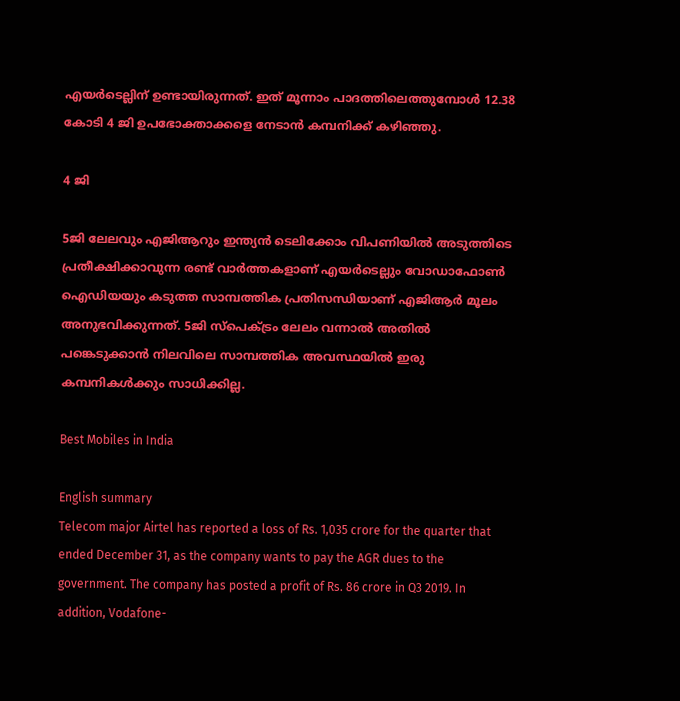എയർടെല്ലിന് ഉണ്ടായിരുന്നത്. ഇത് മൂന്നാം പാദത്തിലെത്തുമ്പോൾ 12.38 കോടി 4 ജി ഉപഭോക്താക്കളെ നേടാൻ കമ്പനിക്ക് കഴിഞ്ഞു.

4 ജി

5ജി ലേലവും എജിആറും ഇന്ത്യൻ ടെലിക്കോം വിപണിയിൽ അടുത്തിടെ പ്രതീക്ഷിക്കാവുന്ന രണ്ട് വാർത്തകളാണ് എയർടെല്ലും വോഡാഫോൺ ഐഡിയയും കടുത്ത സാമ്പത്തിക പ്രതിസന്ധിയാണ് എജിആർ മൂലം അനുഭവിക്കുന്നത്. 5ജി സ്പെക്ട്രം ലേലം വന്നാൽ അതിൽ പങ്കെടുക്കാൻ നിലവിലെ സാമ്പത്തിക അവസ്ഥയിൽ ഇരു കമ്പനികൾക്കും സാധിക്കില്ല.

Best Mobiles in India

English summary
Telecom major Airtel has reported a loss of Rs. 1,035 crore for the quarter that ended December 31, as the company wants to pay the AGR dues to the government. The company has posted a profit of Rs. 86 crore in Q3 2019. In addition, Vodafone-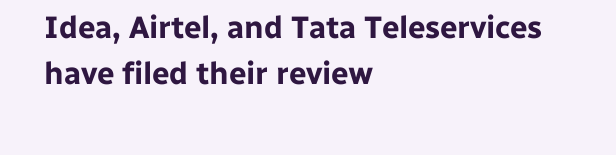Idea, Airtel, and Tata Teleservices have filed their review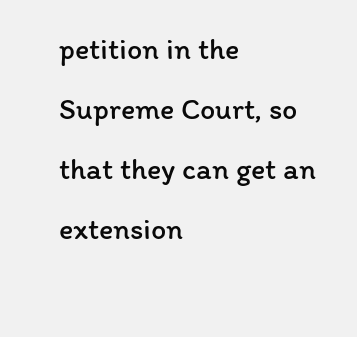petition in the Supreme Court, so that they can get an extension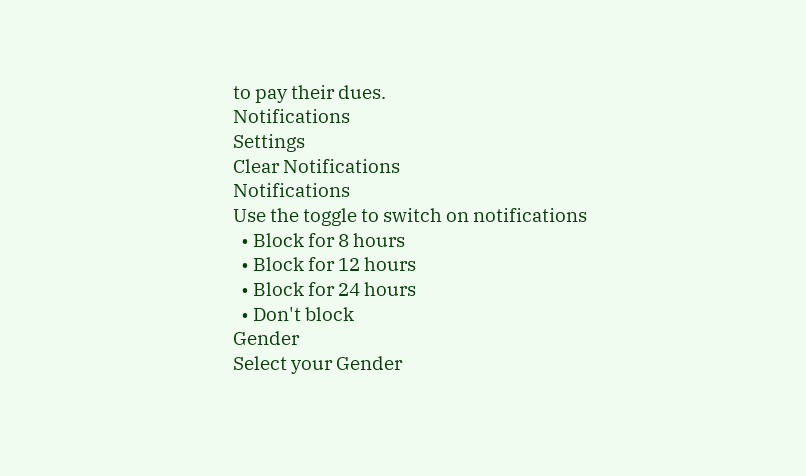to pay their dues.
Notifications
Settings
Clear Notifications
Notifications
Use the toggle to switch on notifications
  • Block for 8 hours
  • Block for 12 hours
  • Block for 24 hours
  • Don't block
Gender
Select your Gender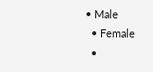• Male
  • Female
  •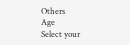Others
Age
Select your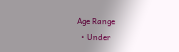Age Range
  • Under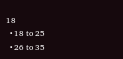18
  • 18 to 25
  • 26 to 35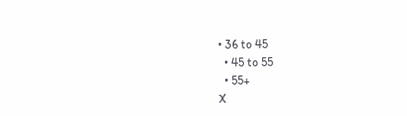• 36 to 45
  • 45 to 55
  • 55+
X